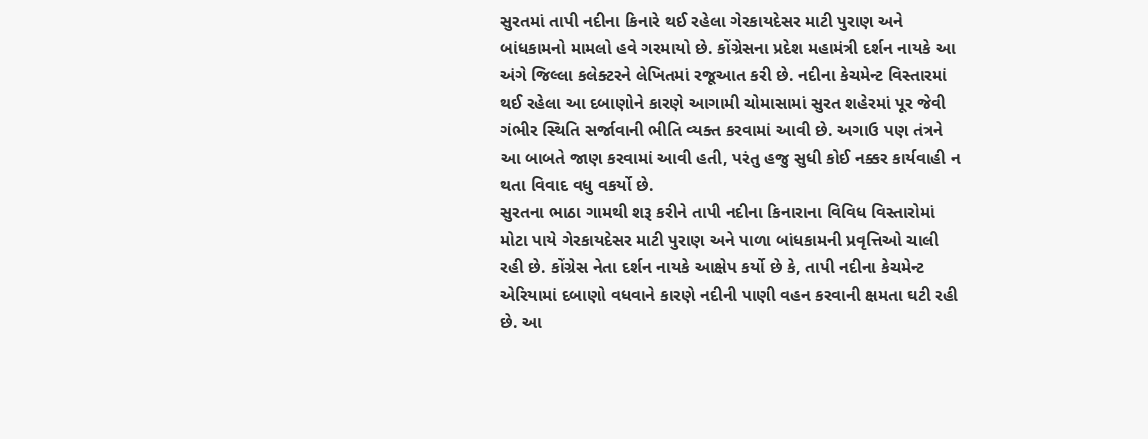સુરતમાં તાપી નદીના કિનારે થઈ રહેલા ગેરકાયદેસર માટી પુરાણ અને બાંધકામનો મામલો હવે ગરમાયો છે. કોંગ્રેસના પ્રદેશ મહામંત્રી દર્શન નાયકે આ અંગે જિલ્લા કલેક્ટરને લેખિતમાં રજૂઆત કરી છે. નદીના કેચમેન્ટ વિસ્તારમાં થઈ રહેલા આ દબાણોને કારણે આગામી ચોમાસામાં સુરત શહેરમાં પૂર જેવી ગંભીર સ્થિતિ સર્જાવાની ભીતિ વ્યક્ત કરવામાં આવી છે. અગાઉ પણ તંત્રને આ બાબતે જાણ કરવામાં આવી હતી, પરંતુ હજુ સુધી કોઈ નક્કર કાર્યવાહી ન થતા વિવાદ વધુ વકર્યો છે.
સુરતના ભાઠા ગામથી શરૂ કરીને તાપી નદીના કિનારાના વિવિધ વિસ્તારોમાં મોટા પાયે ગેરકાયદેસર માટી પુરાણ અને પાળા બાંધકામની પ્રવૃત્તિઓ ચાલી રહી છે. કોંગ્રેસ નેતા દર્શન નાયકે આક્ષેપ કર્યો છે કે, તાપી નદીના કેચમેન્ટ એરિયામાં દબાણો વધવાને કારણે નદીની પાણી વહન કરવાની ક્ષમતા ઘટી રહી છે. આ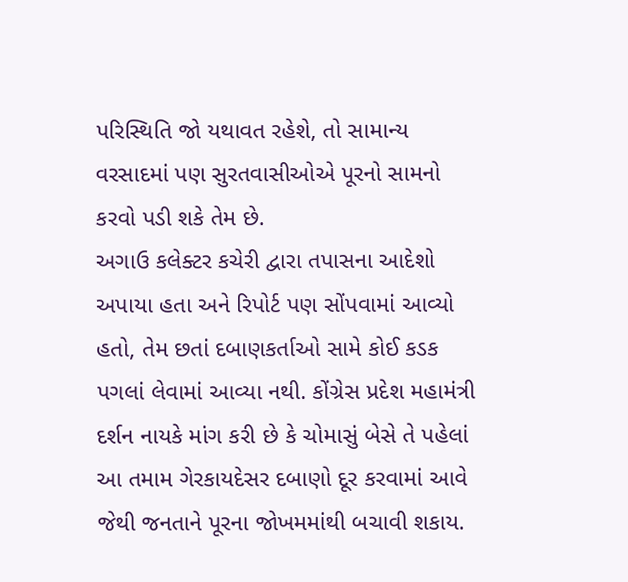પરિસ્થિતિ જો યથાવત રહેશે, તો સામાન્ય વરસાદમાં પણ સુરતવાસીઓએ પૂરનો સામનો કરવો પડી શકે તેમ છે.
અગાઉ કલેક્ટર કચેરી દ્વારા તપાસના આદેશો અપાયા હતા અને રિપોર્ટ પણ સોંપવામાં આવ્યો હતો, તેમ છતાં દબાણકર્તાઓ સામે કોઈ કડક પગલાં લેવામાં આવ્યા નથી. કોંગ્રેસ પ્રદેશ મહામંત્રી દર્શન નાયકે માંગ કરી છે કે ચોમાસું બેસે તે પહેલાં આ તમામ ગેરકાયદેસર દબાણો દૂર કરવામાં આવે જેથી જનતાને પૂરના જોખમમાંથી બચાવી શકાય.